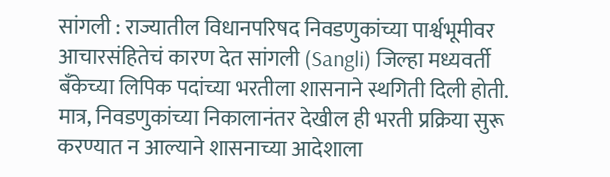सांगली : राज्यातील विधानपरिषद निवडणुकांच्या पार्श्वभूमीवर आचारसंहितेचं कारण देत सांगली (Sangli) जिल्हा मध्यवर्ती बँकेच्या लिपिक पदांच्या भरतीला शासनाने स्थगिती दिली होती. मात्र, निवडणुकांच्या निकालानंतर देखील ही भरती प्रक्रिया सुरू करण्यात न आल्याने शासनाच्या आदेशाला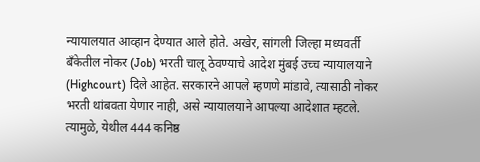न्यायालयात आव्हान देण्यात आले होते. अखेर, सांगली जिल्हा मध्यवर्ती बँकेतील नोकर (Job) भरती चालू ठेवण्याचे आदेश मुंबई उच्च न्यायालयाने (Highcourt) दिले आहेत. सरकारने आपले म्हणणे मांडावे, त्यासाठी नोकर भरती थांबवता येणार नाही, असे न्यायालयाने आपल्या आदेशात म्हटले. त्यामुळे, येथील 444 कनिष्ठ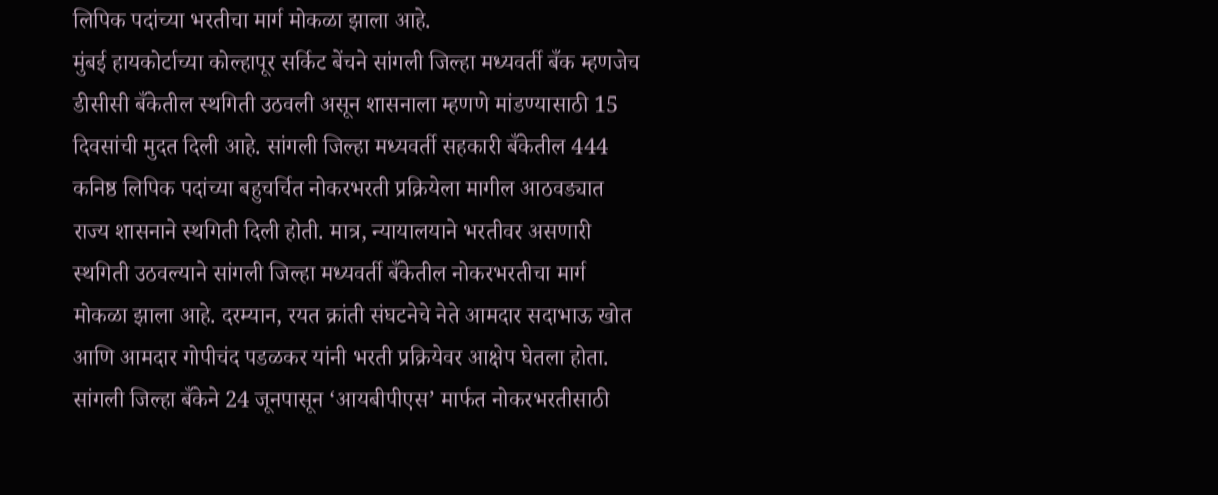लिपिक पदांच्या भरतीचा मार्ग मोकळा झाला आहे.
मुंबई हायकोर्टाच्या कोल्हापूर सर्किट बेंचने सांगली जिल्हा मध्यवर्ती बँक म्हणजेच डीसीसी बँकेतील स्थगिती उठवली असून शासनाला म्हणणे मांडण्यासाठी 15 दिवसांची मुदत दिली आहे. सांगली जिल्हा मध्यवर्ती सहकारी बँकेतील 444 कनिष्ठ लिपिक पदांच्या बहुचर्चित नोकरभरती प्रक्रियेला मागील आठवड्यात राज्य शासनाने स्थगिती दिली होती. मात्र, न्यायालयाने भरतीवर असणारी स्थगिती उठवल्याने सांगली जिल्हा मध्यवर्ती बँकेतील नोकरभरतीचा मार्ग मोकळा झाला आहे. दरम्यान, रयत क्रांती संघटनेचे नेते आमदार सदाभाऊ खोत आणि आमदार गोपीचंद पडळकर यांनी भरती प्रक्रियेवर आक्षेप घेतला होता.
सांगली जिल्हा बँकेने 24 जूनपासून ‘आयबीपीएस’ मार्फत नोकरभरतीसाठी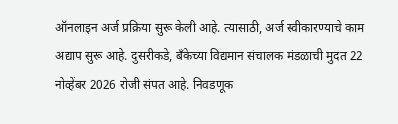ऑनलाइन अर्ज प्रक्रिया सुरू केली आहे. त्यासाठी, अर्ज स्वीकारण्याचे काम अद्याप सुरू आहे. दुसरीकडे, बँकेच्या विद्यमान संचालक मंडळाची मुदत 22 नोव्हेंबर 2026 रोजी संपत आहे. निवडणूक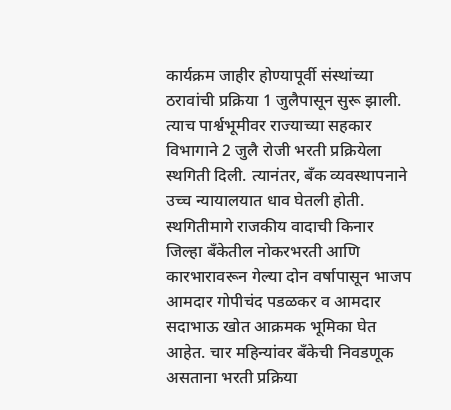कार्यक्रम जाहीर होण्यापूर्वी संस्थांच्या ठरावांची प्रक्रिया 1 जुलैपासून सुरू झाली. त्याच पार्श्वभूमीवर राज्याच्या सहकार विभागाने 2 जुलै रोजी भरती प्रक्रियेला स्थगिती दिली. त्यानंतर, बँक व्यवस्थापनाने उच्च न्यायालयात धाव घेतली होती.
स्थगितीमागे राजकीय वादाची किनार
जिल्हा बँकेतील नोकरभरती आणि कारभारावरून गेल्या दोन वर्षापासून भाजप आमदार गोपीचंद पडळकर व आमदार सदाभाऊ खोत आक्रमक भूमिका घेत आहेत. चार महिन्यांवर बँकेची निवडणूक असताना भरती प्रक्रिया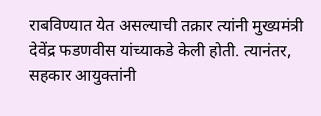राबविण्यात येत असल्याची तक्रार त्यांनी मुख्यमंत्री देवेंद्र फडणवीस यांच्याकडे केली होती. त्यानंतर, सहकार आयुक्तांनी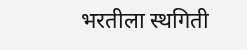भरतीला स्थगिती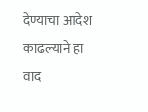देण्याचा आदेश काढल्याने हा वाद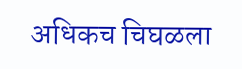अधिकच चिघळला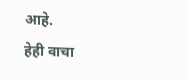आहे.
हेही वाचा